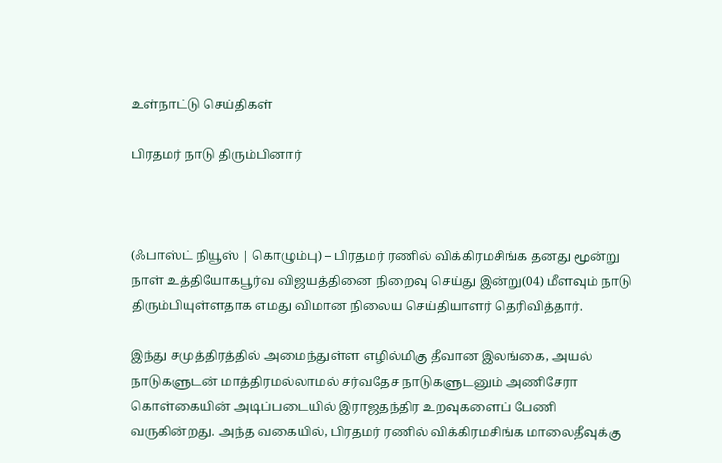உள்நாட்டு செய்திகள்

பிரதமர் நாடு திரும்பினார்



(ஃபாஸ்ட் நியூஸ் | கொழும்பு) – பிரதமர் ரணில் விக்கிரமசிங்க தனது மூன்று நாள் உத்தியோகபூர்வ விஜயத்தினை நிறைவு செய்து இன்று(04) மீளவும் நாடு திரும்பியுள்ளதாக எமது விமான நிலைய செய்தியாளர் தெரிவித்தார்.

இந்து சமுத்திரத்தில் அமைந்துள்ள எழில்மிகு தீவான இலங்கை, அயல் நாடுகளுடன் மாத்திரமல்லாமல் சர்வதேச நாடுகளுடனும் அணிசேரா கொள்கையின் அடிப்படையில் இராஜதந்திர உறவுகளைப் பேணி வருகின்றது. அந்த வகையில், பிரதமர் ரணில் விக்கிரமசிங்க மாலைதீவுக்கு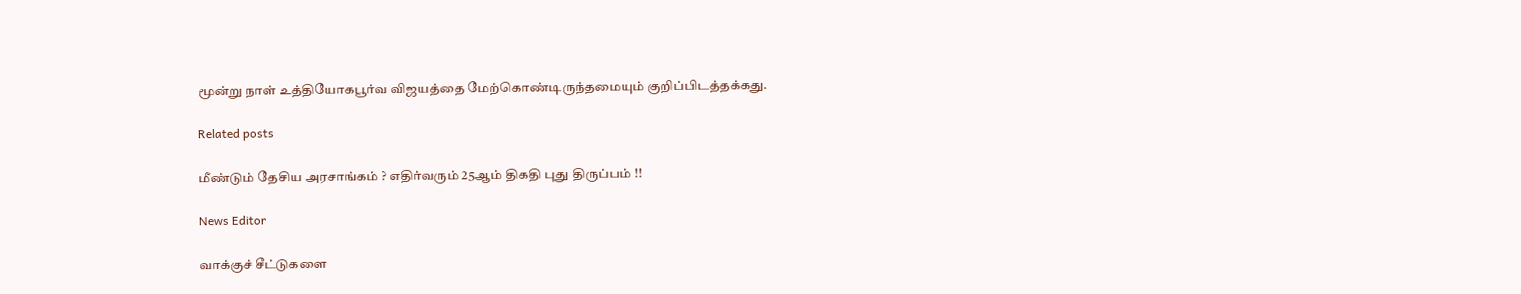மூன்று நாள் உத்தியோகபூர்வ விஜயத்தை மேற்கொண்டிருந்தமையும் குறிப்பிடத்தக்கது.

Related posts

மீண்டும் தேசிய அரசாங்கம் ? எதிர்வரும் 25ஆம் திகதி புது திருப்பம் !!

News Editor

வாக்குச் சீட்டுகளை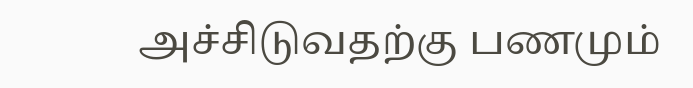அச்சிடுவதற்கு பணமும்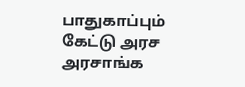பாதுகாப்பும் கேட்டு அரச அரசாங்க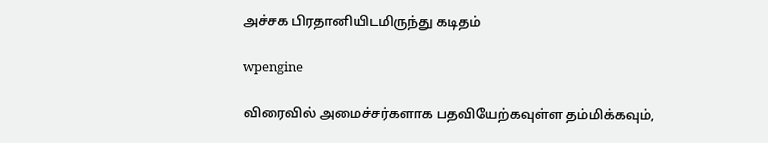அச்சக பிரதானியிடமிருந்து கடிதம்

wpengine

விரைவில் அமைச்சர்களாக பதவியேற்கவுள்ள தம்மிக்கவும்,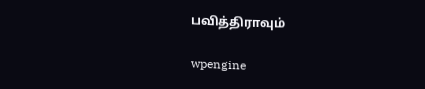பவித்திராவும்

wpengine